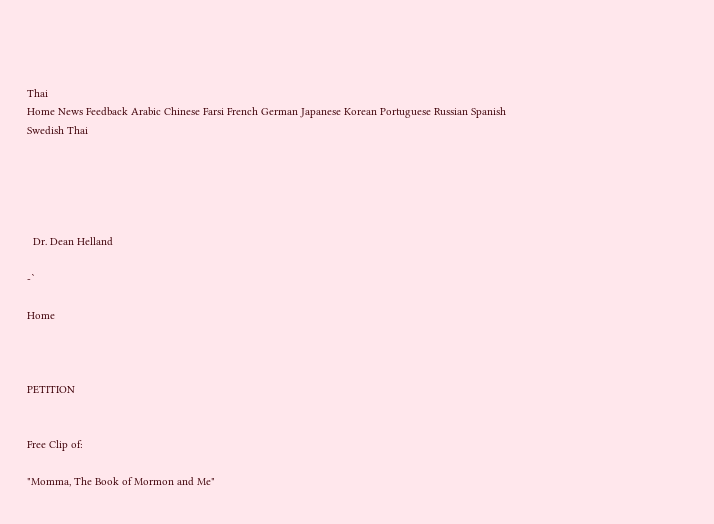Thai
Home News Feedback Arabic Chinese Farsi French German Japanese Korean Portuguese Russian Spanish Swedish Thai





  Dr. Dean Helland

-`

Home



PETITION


Free Clip of:

"Momma, The Book of Mormon and Me"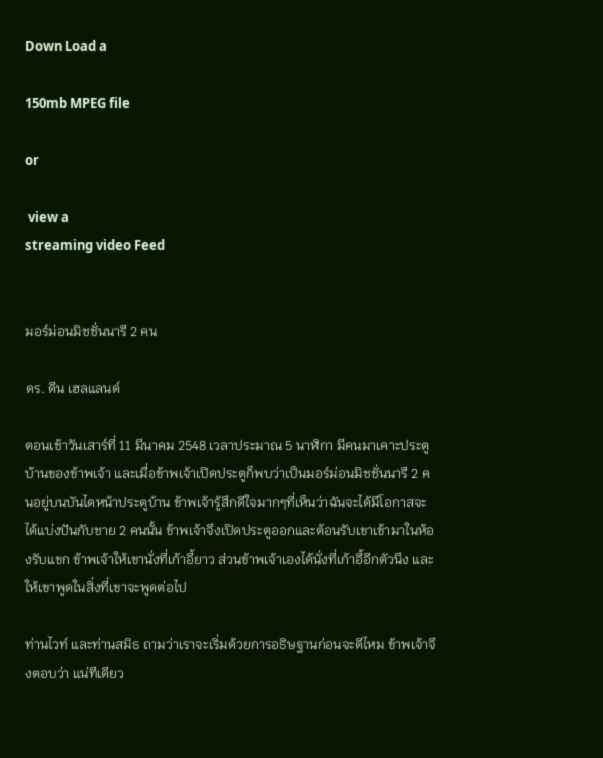Down Load a

150mb MPEG file

or

 view a
streaming video Feed


มอร์ม่อนมิชชั่นนารี 2 คน

ดร. ดีน เฮลแลนด์

ตอนเช้าวันเสาร์ที่ 11 มีนาคม 2548 เวลาประมาณ 5 นาฬิกา มีคนมาเคาะประตูบ้านของข้าพเจ้า และเมื่อข้าพเจ้าเปิดประตูก็พบว่าเป็นมอร์ม่อนมิชชั่นนารี 2 คนอยู่บนบันไดหน้าประตูบ้าน ข้าพเจ้ารู้สึกดีใจมากๆที่เห็นว่าฉันจะได้มีโอกาสจะได้แบ่งปันกับชาย 2 คนนั้น ข้าพเจ้าจึงเปิดประตูออกและต้อนรับเขาเข้ามาในห้องรับแขก ข้าพเจ้าให้เขานั่งที่เก้าอี้ยาว ส่วนข้าพเจ้าเองได้นั่งที่เก้าอี้อีกตัวนึง และให้เขาพูดในสิ่งที่เขาจะพูดต่อไป

ท่านไวท์ และท่านสมิธ ถามว่าเราจะเริ่มด้วยการอธิษฐานก่อนจะดีไหม ข้าพเจ้าจึงตอบว่า แน่ทีเดียว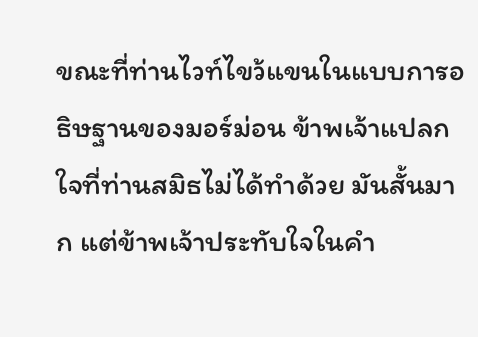ขณะที่ท่านไวท์ไขว้แขนในแบบการอธิษฐานของมอร์ม่อน ข้าพเจ้าแปลกใจที่ท่านสมิธไม่ได้ทำด้วย มันสั้นมาก แต่ข้าพเจ้าประทับใจในคำ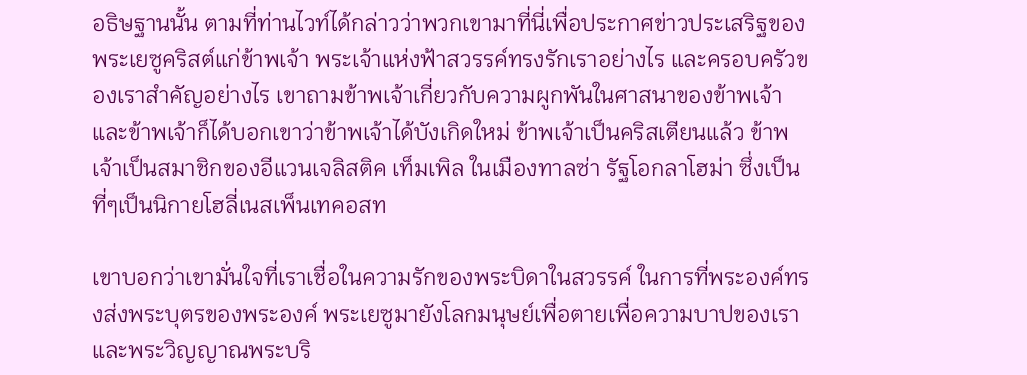อธิษฐานนั้น ตามที่ท่านไวท์ได้กล่าวว่าพวกเขามาที่นี่เพื่อประกาศข่าวประเสริฐของพระเยซูคริสต์แก่ข้าพเจ้า พระเจ้าแห่งฟ้าสวรรค์ทรงรักเราอย่างไร และครอบครัวของเราสำคัญอย่างไร เขาถามข้าพเจ้าเกี่ยวกับความผูกพันในศาสนาของข้าพเจ้า และข้าพเจ้าก็ได้บอกเขาว่าข้าพเจ้าได้บังเกิดใหม่ ข้าพเจ้าเป็นคริสเตียนแล้ว ข้าพเจ้าเป็นสมาชิกของอีแวนเจลิสติค เท็มเพิล ในเมืองทาลซ่า รัฐโอกลาโฮม่า ซึ่งเป็นที่ๆเป็นนิกายโฮลี่เนสเพ็นเทคอสท

เขาบอกว่าเขามั่นใจที่เราเชื่อในความรักของพระบิดาในสวรรค์ ในการที่พระองค์ทรงส่งพระบุตรของพระองค์ พระเยซูมายังโลกมนุษย์เพื่อตายเพื่อความบาปของเรา และพระวิญญาณพระบริ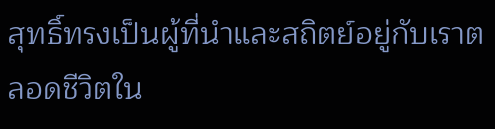สุทธิ์ทรงเป็นผู้ที่นำและสถิตย์อยู่กับเราตลอดชีวิตใน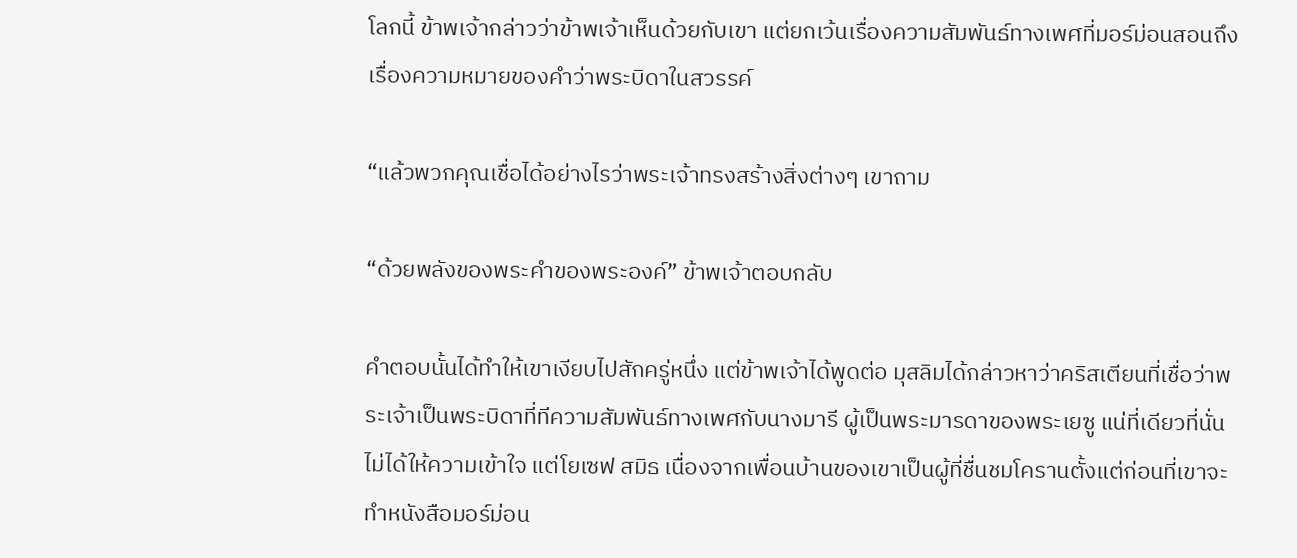โลกนี้ ข้าพเจ้ากล่าวว่าข้าพเจ้าเห็นด้วยกับเขา แต่ยกเว้นเรื่องความสัมพันธ์ทางเพศที่มอร์ม่อนสอนถึงเรื่องความหมายของคำว่าพระบิดาในสวรรค์

“แล้วพวกคุณเชื่อได้อย่างไรว่าพระเจ้าทรงสร้างสิ่งต่างๆ เขาถาม

“ด้วยพลังของพระคำของพระองค์” ข้าพเจ้าตอบกลับ

คำตอบนั้นได้ทำให้เขาเงียบไปสักครู่หนึ่ง แต่ข้าพเจ้าได้พูดต่อ มุสลิมได้กล่าวหาว่าคริสเตียนที่เชื่อว่าพระเจ้าเป็นพระบิดาที่ทีความสัมพันธ์ทางเพศกับนางมารี ผู้เป็นพระมารดาของพระเยซู แน่ที่เดียวที่นั่นไม่ได้ให้ความเข้าใจ แต่โยเซฟ สมิธ เนื่องจากเพื่อนบ้านของเขาเป็นผู้ที่ชื่นชมโครานตั้งแต่ก่อนที่เขาจะทำหนังสือมอร์ม่อน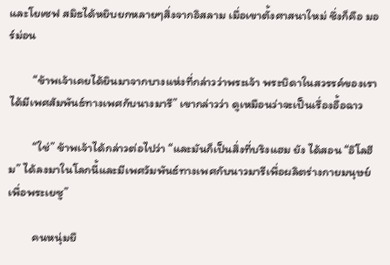และโยเซฟ สมิธได้หยิบยกหลายๆสิ่งจากอิสลาม เมื่อเขาตั้งศาสนาใหม่ ซึ่งก็คือ มอร์ม่อน

         “ข้าพเจ้าเคยได้ยินมาจากบางแห่งที่กล่าวว่าพระเจ้า พระบิดาในสวรรค์ของเราได้มีเพศสัมพันธ์ทางเพศกับนางมารี” เขากล่าวว่า ดูเหมือนว่าจะเป็นเรื่องอื้อฉาว

         “ใช่” ข้าพเจ้าได้กล่าวต่อไปว่า “และมันก็เป็นสิ่งที่บริงแฮม ยัง ได้สอน “อิโลฮีม” ได้ลงมาในโลกนี้และมีเพศวัมพันธ์ทางเพศกับนาวมารีเพื่อผลิตร่างกายมนุษย์เพื่อพระเยซู”

         คนหนุ่มยื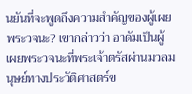นยันที่จะพูดถึงความสำคัญของผู้เผยพระวจนะ? เขากล่าวว่า อาดัมเป็นผู้เผยพระวจนะที่พระเจ้าตรัสผ่านมวลมนุษย์ทางประวัติศาสตร์ข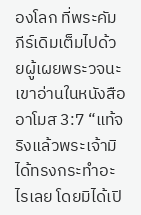องโลก ที่พระคัมภีร์เดิมเต็มไปด้วยผู้เผยพระวจนะ เขาอ่านในหนังสืออาโมส 3:7 “แท้จริงแล้วพระเจ้ามิได้ทรงกระทำอะไรเลย โดยมิได้เปิ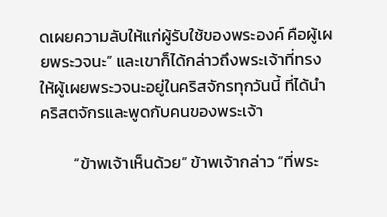ดเผยความลับให้แก่ผู้รับใช้ของพระองค์ คือผู้เผยพระวจนะ” และเขาก็ได้กล่าวถึงพระเจ้าที่ทรงให้ผู้เผยพระวจนะอยู่ในคริสจักรทุกวันนี้ ที่ได้นำคริสตจักรและพูดกับคนของพระเจ้า

         “ข้าพเจ้าเห็นด้วย” ข้าพเจ้ากล่าว “ที่พระ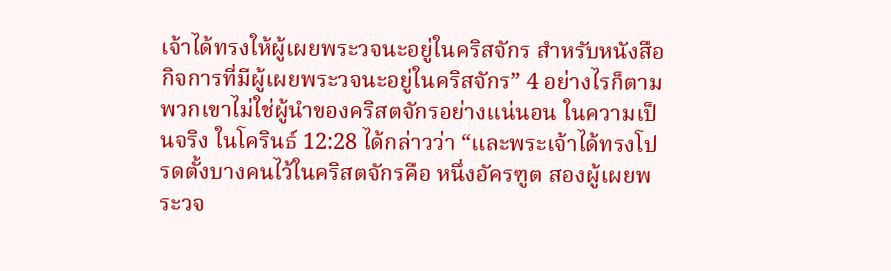เจ้าได้ทรงให้ผู้เผยพระวจนะอยู่ในคริสจักร สำหรับหนังสือกิจการที่มีผู้เผยพระวจนะอยู่ในคริสจักร” 4 อย่างไรก็ตาม พวกเขาไม่ใช่ผู้นำของคริสตจักรอย่างแน่นอน ในความเป็นจริง ในโครินธ์ 12:28 ได้กล่าวว่า “และพระเจ้าได้ทรงโปรดตั้งบางคนไว้ในคริสตจักรคือ หนึ่งอัครฑูต สองผู้เผยพระวจ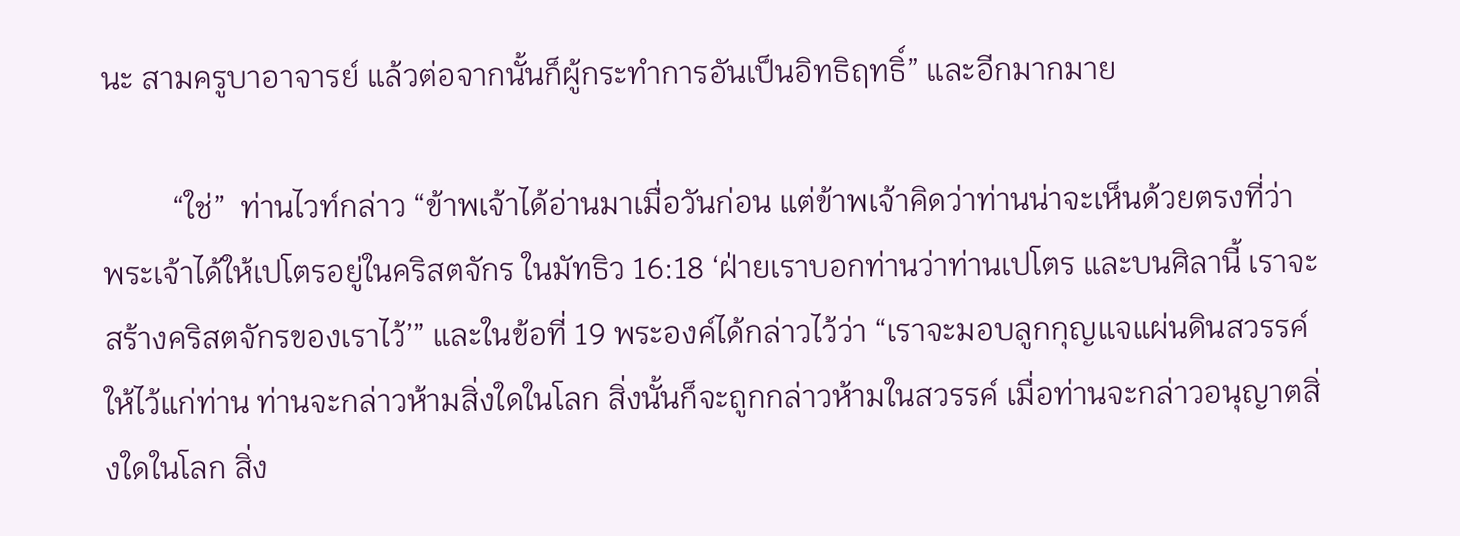นะ สามครูบาอาจารย์ แล้วต่อจากนั้นก็ผู้กระทำการอันเป็นอิทธิฤทธิ์” และอีกมากมาย

         “ใช่”  ท่านไวท์กล่าว “ข้าพเจ้าได้อ่านมาเมื่อวันก่อน แต่ข้าพเจ้าคิดว่าท่านน่าจะเห็นด้วยตรงที่ว่า พระเจ้าได้ให้เปโตรอยู่ในคริสตจักร ในมัทธิว 16:18 ‘ฝ่ายเราบอกท่านว่าท่านเปโตร และบนศิลานี้ เราจะสร้างคริสตจักรของเราไว้’” และในข้อที่ 19 พระองค์ได้กล่าวไว้ว่า “เราจะมอบลูกกุญแจแผ่นดินสวรรค์ให้ไว้แก่ท่าน ท่านจะกล่าวห้ามสิ่งใดในโลก สิ่งนั้นก็จะถูกกล่าวห้ามในสวรรค์ เมื่อท่านจะกล่าวอนุญาตสิ่งใดในโลก สิ่ง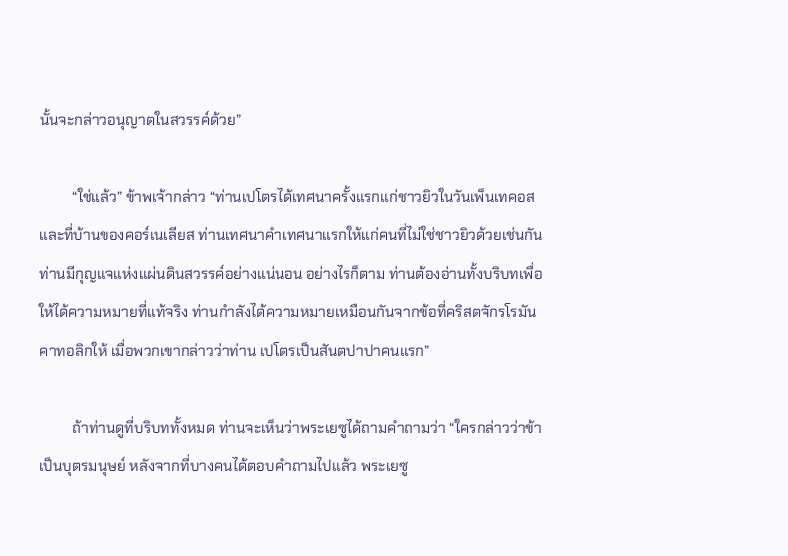นั้นจะกล่าวอนุญาตในสวรรค์ด้วย”

         “ใช่แล้ว” ข้าพเจ้ากล่าว “ท่านเปโตรได้เทศนาครั้งแรกแก่ชาวยิวในวันเพ็นเทคอส และที่บ้านของคอร์เนเลียส ท่านเทศนาคำเทศนาแรกให้แก่คนที่ไม่ใช่ชาวยิวด้วยเช่นกัน ท่านมีกุญแจแห่งแผ่นดินสวรรค์อย่างแน่นอน อย่างไรก็ตาม ท่านต้องอ่านทั้งบริบทเพื่อให้ได้ความหมายที่แท้จริง ท่านกำลังได้ความหมายเหมือนกันจากข้อที่คริสตจักรโรมันคาทอลิกให้ เมื่อพวกเขากล่าวว่าท่าน เปโตรเป็นสันตปาปาคนแรก”

         ถ้าท่านดูที่บริบททั้งหมด ท่านจะเห็นว่าพระเยซูได้ถามคำถามว่า “ใครกล่าวว่าข้าเป็นบุตรมนุษย์ หลังจากที่บางคนได้ตอบคำถามไปแล้ว พระเยซู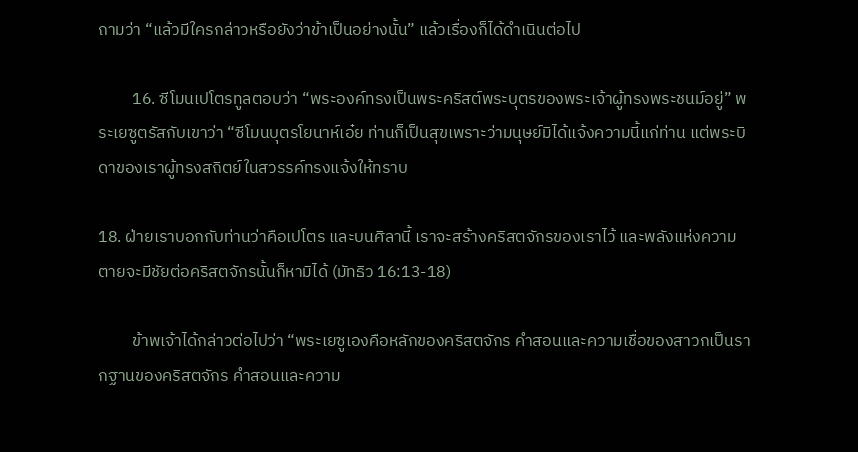ถามว่า “แล้วมีใครกล่าวหรือยังว่าข้าเป็นอย่างนั้น” แล้วเรื่องก็ได้ดำเนินต่อไป

         16. ซีโมนเปโตรทูลตอบว่า “พระองค์ทรงเป็นพระคริสต์พระบุตรของพระเจ้าผู้ทรงพระชนม์อยู่” พระเยซูตรัสกับเขาว่า “ซีโมนบุตรโยนาห์เอ๋ย ท่านก็เป็นสุขเพราะว่ามนุษย์มิได้แจ้งความนี้แก่ท่าน แต่พระบิดาของเราผู้ทรงสถิตย์ในสวรรค์ทรงแจ้งให้ทราบ

18. ฝ่ายเราบอกกับท่านว่าคือเปโตร และบนศิลานี้ เราจะสร้างคริสตจักรของเราไว้ และพลังแห่งความตายจะมีชัยต่อคริสตจักรนั้นก็หามิได้ (มัทธิว 16:13-18)

         ข้าพเจ้าได้กล่าวต่อไปว่า “พระเยซูเองคือหลักของคริสตจักร คำสอนและความเชื่อของสาวกเป็นรากฐานของคริสตจักร คำสอนและความ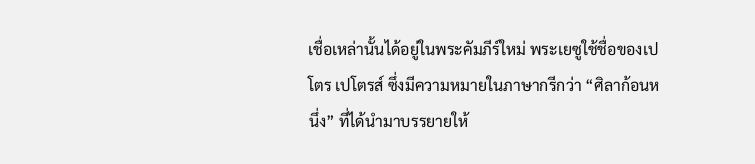เชื่อเหล่านั้นได้อยู่ในพระคัมภีร์ใหม่ พระเยซูใช้ชื่อของเปโตร เปโตรส์ ซึ่งมีความหมายในภาษากรีกว่า “ศิลาก้อนหนึ่ง” ที่ได้นำมาบรรยายให้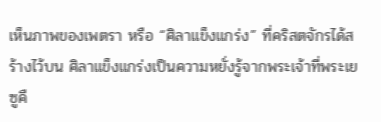เห็นภาพของเพตรา หรือ “ศิลาแข็งแกร่ง” ที่คริสตจักรได้สร้างไว้บน ศิลาแข็งแกร่งเป็นความหยั่งรู้จากพระเจ้าที่พระเยซูคื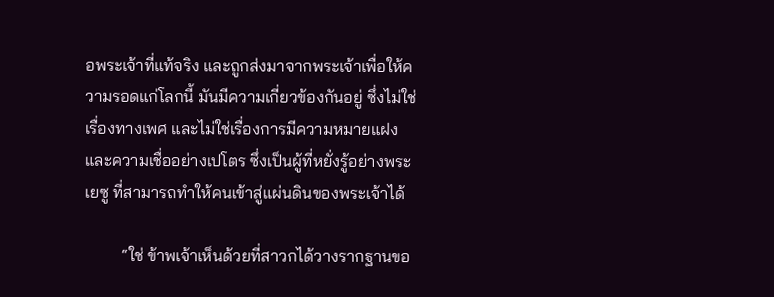อพระเจ้าที่แท้จริง และถูกส่งมาจากพระเจ้าเพื่อให้ความรอดแก่โลกนี้ มันมีความเกี่ยวข้องกันอยู่ ซึ่งไม่ใช่เรื่องทางเพศ และไม่ใช่เรื่องการมีความหมายแฝงและความเชื่ออย่างเปโตร ซึ่งเป็นผู้ที่หยั่งรู้อย่างพระเยซู ที่สามารถทำให้คนเข้าสู่แผ่นดินของพระเจ้าได้

         “ใช่ ข้าพเจ้าเห็นด้วยที่สาวกได้วางรากฐานขอ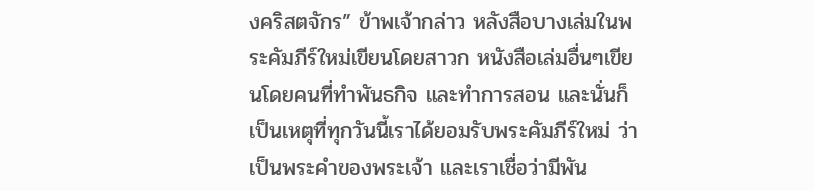งคริสตจักร” ข้าพเจ้ากล่าว หลังสือบางเล่มในพระคัมภีร์ใหม่เขียนโดยสาวก หนังสือเล่มอื่นๆเขียนโดยคนที่ทำพันธกิจ และทำการสอน และนั่นก็เป็นเหตุที่ทุกวันนี้เราได้ยอมรับพระคัมภีร์ใหม่ ว่าเป็นพระคำของพระเจ้า และเราเชื่อว่ามีพัน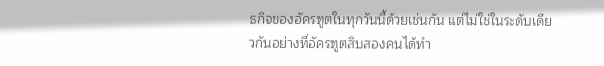ธกิจของอัครฑูตในทุกวันนี้ด้วยเช่นกัน แต่ไม่ใช่ในระดับเดียวกันอย่างที่อัครฑูตสิบสองคนได้ทำ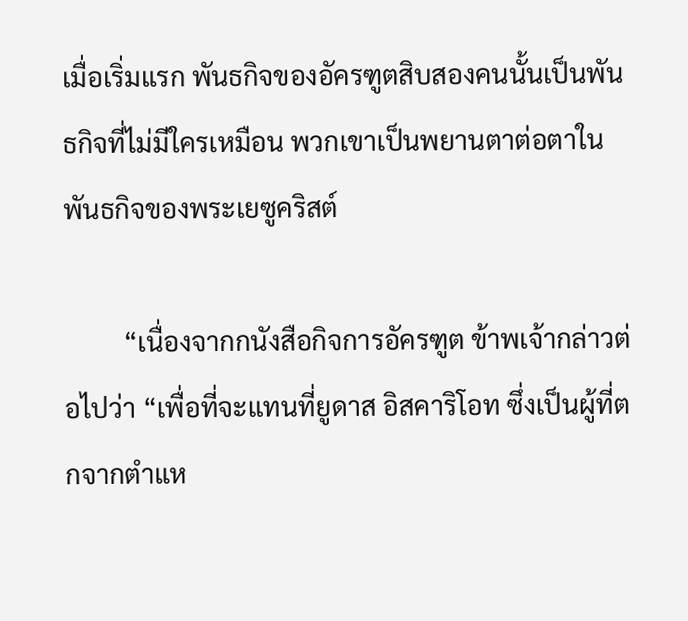เมื่อเริ่มแรก พันธกิจของอัครฑูตสิบสองคนนั้นเป็นพันธกิจที่ไม่มีใครเหมือน พวกเขาเป็นพยานตาต่อตาในพันธกิจของพระเยซูคริสต์

         “เนื่องจากกนังสือกิจการอัครฑูต ข้าพเจ้ากล่าวต่อไปว่า “เพื่อที่จะแทนที่ยูดาส อิสคาริโอท ซึ่งเป็นผู้ที่ตกจากตำแห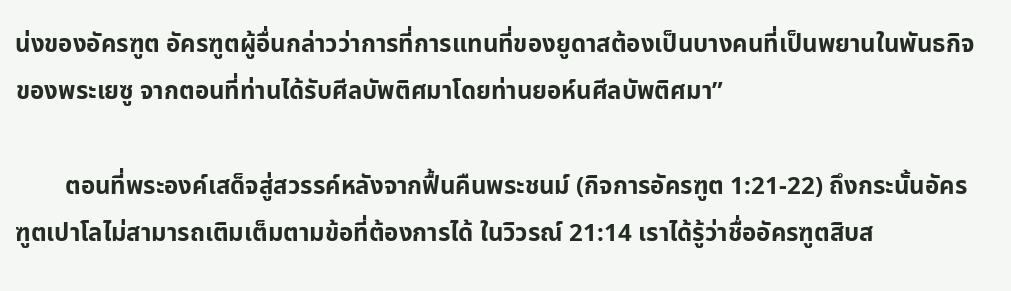น่งของอัครฑูต อัครฑูตผู้อื่นกล่าวว่าการที่การแทนที่ของยูดาสต้องเป็นบางคนที่เป็นพยานในพันธกิจของพระเยซู จากตอนที่ท่านได้รับศีลบัพติศมาโดยท่านยอห์นศีลบัพติศมา”

        ตอนที่พระองค์เสด็จสู่สวรรค์หลังจากฟื้นคืนพระชนม์ (กิจการอัครฑูต 1:21-22) ถึงกระนั้นอัครฑูตเปาโลไม่สามารถเติมเต็มตามข้อที่ต้องการได้ ในวิวรณ์ 21:14 เราได้รู้ว่าชื่ออัครฑูตสิบส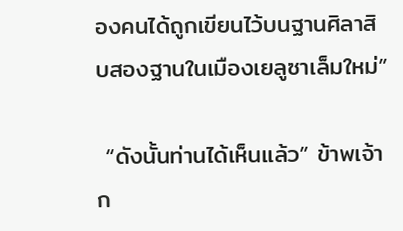องคนได้ถูกเขียนไว้บนฐานศิลาสิบสองฐานในเมืองเยลูซาเล็มใหม่”

 “ดังนั้นท่านได้เห็นแล้ว” ข้าพเจ้าก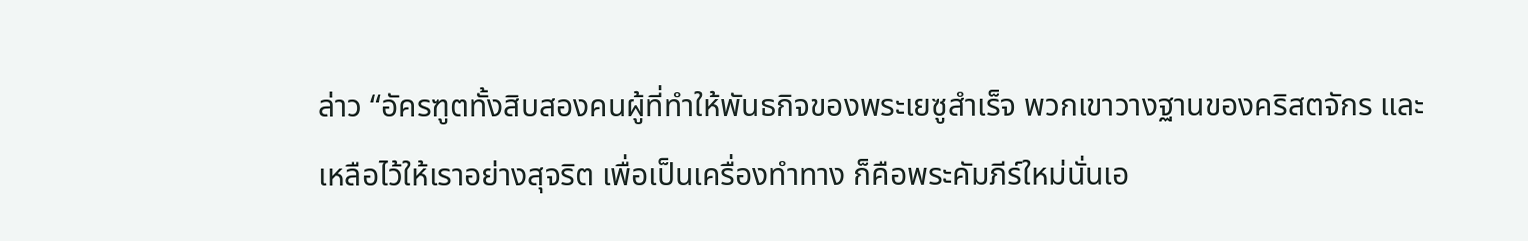ล่าว “อัครฑูตทั้งสิบสองคนผู้ที่ทำให้พันธกิจของพระเยซูสำเร็จ พวกเขาวางฐานของคริสตจักร และเหลือไว้ให้เราอย่างสุจริต เพื่อเป็นเครื่องทำทาง ก็คือพระคัมภีร์ใหม่นั่นเอ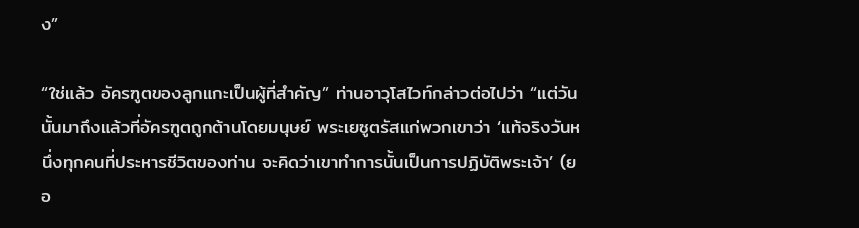ง”

“ใช่แล้ว อัครฑูตของลูกแกะเป็นผู้ที่สำคัญ” ท่านอาวุโสไวท์กล่าวต่อไปว่า “แต่วันนั้นมาถึงแล้วที่อัครฑูตถูกต้านโดยมนุษย์ พระเยซูตรัสแก่พวกเขาว่า ‘แท้จริงวันหนึ่งทุกคนที่ประหารชีวิตของท่าน จะคิดว่าเขาทำการนั้นเป็นการปฏิบัติพระเจ้า’ (ยอ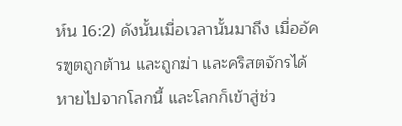ห์น 16:2) ดังนั้นเมื่อเวลานั้นมาถึง เมื่ออัครฑูตถูกต้าน และถูกฆ่า และคริสตจักรได้หายไปจากโลกนี้ และโลกก็เข้าสู่ช่ว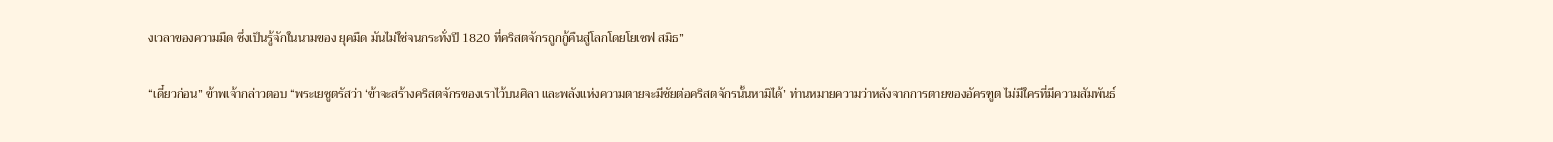งเวลาของความมืด ซึ่งเป็นรู้จักในนามของ ยุคมืด มันไม่ใช่จนกระทั่งปี 1820 ที่คริสตจักรถูกกู้คืนสู่โลกโดยโยเซฟ สมิธ”

“เดี๋ยวก่อน” ข้าพเจ้ากล่าวตอบ “พระเยซูตรัสว่า ‘ข้าจะสร้างคริสตจักรของเราไว้บนศิลา และพลังแห่งความตายจะมีชัยต่อคริสตจักรนั้นหามิได้’ ท่านหมายความว่าหลังจากการตายของอัครฑูต ไม่มีใครที่มีความสัมพันธ์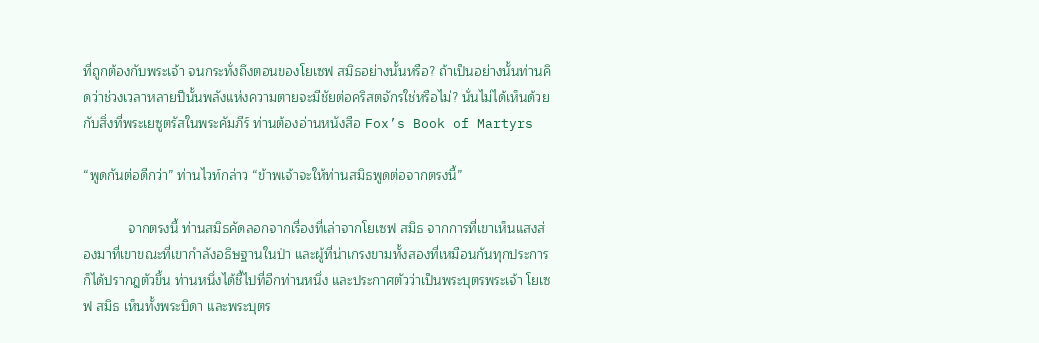ที่ถูกต้องกับพระเจ้า จนกระทั่งถึงตอนของโยเซฟ สมิธอย่างนั้นหรือ? ถ้าเป็นอย่างนั้นท่านคิดว่าช่วงเวลาหลายปีนั้นพลังแห่งความตายจะมีชัยต่อคริสตจักรใช่หรือไม่? นั่นไม่ได้เห็นด้วยกับสิ่งที่พระเยซูตรัสในพระคัมภีร์ ท่านต้องอ่านหนังสือ Fox’s Book of Martyrs

“พูดกันต่อดีกว่า” ท่านไวท์กล่าว “ข้าพเจ้าจะให้ท่านสมิธพูดต่อจากตรงนี้”

            จากตรงนี้ ท่านสมิธคัดลอกจากเรื่องที่เล่าจากโยเซฟ สมิธ จากการที่เขาเห็นแสงส่องมาที่เขาขณะที่เขากำลังอธิษฐานในป่า และผู้ที่น่าเกรงขามทั้งสองที่เหมือนกันทุกประการ ก็ได้ปรากฎตัวขึ้น ท่านหนึ่งได้ชี้ไปที่อีกท่านหนึ่ง และประกาศตัวว่าเป็นพระบุตรพระเจ้า โยเซฟ สมิธ เห็นทั้งพระบิดา และพระบุตร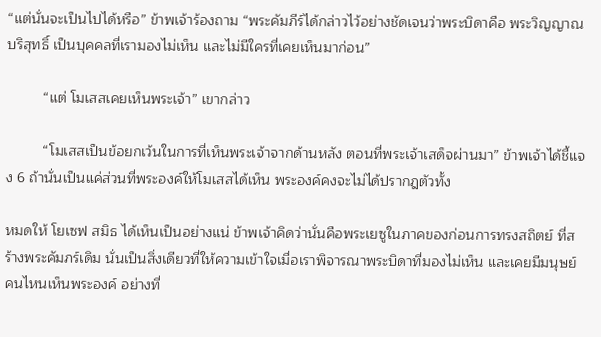“แต่นั่นจะเป็นไปได้หรือ” ข้าพเจ้าร้องถาม “พระคัมภีร์ได้กล่าวไว้อย่างชัดเจนว่าพระบิดาคือ พระวิญญาณบริสุทธิ์ เป็นบุคคลที่เรามองไม่เห็น และไม่มีใครที่เคยเห็นมาก่อน”

         “แต่ โมเสสเคยเห็นพระเจ้า” เขากล่าว

         “โมเสสเป็นข้อยกเว้นในการที่เห็นพระเจ้าจากด้านหลัง ตอนที่พระเจ้าเสด็จผ่านมา” ข้าพเจ้าได้ชี้แจง 6 ถ้านั่นเป็นแค่ส่วนที่พระองค์ให้โมเสสได้เห็น พระองค์คงจะไม่ได้ปรากฎตัวทั้ง

หมดให้ โยเซฟ สมิธ ได้เห็นเป็นอย่างแน่ ข้าพเจ้าคิดว่านั่นคือพระเยซูในภาคของก่อนการทรงสถิตย์ ที่สร้างพระคัมภร์เดิม นั่นเป็นสิ่งเดียวที่ให้ความเข้าใจเมื่อเราพิจารณาพระบิดาที่มองไม่เห็น และเคยมีมนุษย์คนไหนเห็นพระองค์ อย่างที่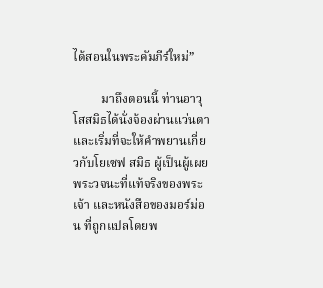ได้สอนในพระคัมภีร์ใหม่”

         มาถึงตอนนี้ ท่านอาวุโสสมิธได้นั่งจ้องผ่านแว่นตา และเริ่มที่จะให้คำพยานเกี่ยวกับโยเซฟ สมิธ ผู้เป็นผู้เผยพระวจนะที่แท้จริงของพระเจ้า และหนังสือของมอร์ม่อน ที่ถูกแปลโดยพ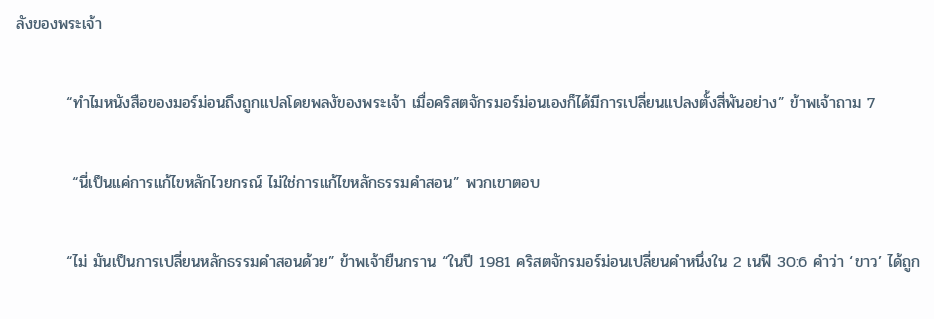ลังของพระเจ้า

         “ทำไมหนังสือของมอร์ม่อนถึงถูกแปลโดยพลงัของพระเจ้า เมื่อคริสตจักรมอร์ม่อนเองก็ได้มีการเปลี่ยนแปลงตั้งสี่พันอย่าง” ข้าพเจ้าถาม 7

          “นี่เป็นแค่การแก้ไขหลักไวยกรณ์ ไม่ใช่การแก้ไขหลักธรรมคำสอน” พวกเขาตอบ

         “ไม่ มันเป็นการเปลี่ยนหลักธรรมคำสอนด้วย” ข้าพเจ้ายืนกราน “ในปี 1981 คริสตจักรมอร์ม่อนเปลี่ยนคำหนึ่งใน 2 เนฟี 30:6 คำว่า ‘ขาว’ ได้ถูก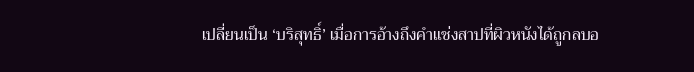เปลี่ยนเป็น ‘บริสุทธิ์’ เมื่อการอ้างถึงคำแช่งสาปที่ผิวหนังได้ถูกลบอ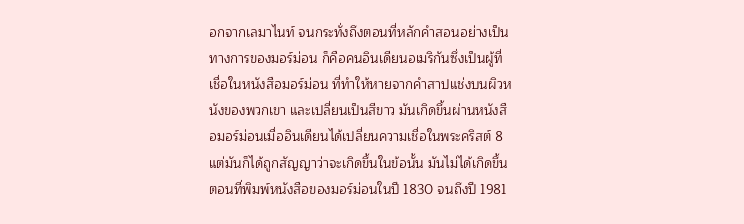อกจากเลมาไนท์ จนกระทั่งถึงตอนที่หลักคำสอนอย่างเป็นทางการของมอร์ม่อน ก็คือคนอินเดียนอเมริกันซึ่งเป็นผู้ที่เชื่อในหนังสือมอร์ม่อน ที่ทำให้หายจากคำสาปแช่งบนผิวหนังของพวกเขา และเปลี่ยนเป็นสีขาว มันเกิดขึ้นผ่านหนังสือมอร์ม่อนเมื่ออินเดียนได้เปลี่ยนความเชื่อในพระคริสต์ 8 แต่มันก็ได้ถูกสัญญาว่าจะเกิดขึ้นในข้อนั้น มันไม่ได้เกิดขึ้นตอนที่พิมพ์หนังสือของมอร์ม่อนในปี 1830 จนถึงปี 1981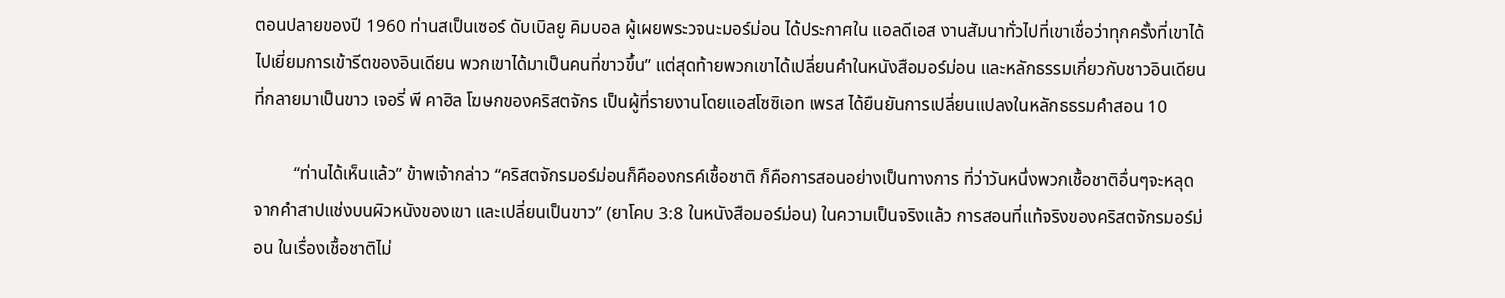ตอนปลายของปี 1960 ท่านสเป็นเซอร์ ดับเบิลยู คิมบอล ผู้เผยพระวจนะมอร์ม่อน ได้ประกาศใน แอลดีเอส งานสัมนาทั่วไปที่เขาเชื่อว่าทุกครั้งที่เขาได้ไปเยี่ยมการเข้ารีตของอินเดียน พวกเขาได้มาเป็นคนที่ขาวขึ้น” แต่สุดท้ายพวกเขาได้เปลี่ยนคำในหนังสือมอร์ม่อน และหลักธรรมเกี่ยวกับชาวอินเดียนที่กลายมาเป็นขาว เจอรี่ พี คาฮิล โฆษกของคริสตจักร เป็นผู้ที่รายงานโดยแอสโซซิเอท เพรส ได้ยืนยันการเปลี่ยนแปลงในหลักธธรมคำสอน 10

         “ท่านได้เห็นแล้ว” ข้าพเจ้ากล่าว “คริสตจักรมอร์ม่อนก็คือองกรค์เชื้อชาติ ก็คือการสอนอย่างเป็นทางการ ที่ว่าวันหนึ่งพวกเชื้อชาติอื่นๆจะหลุดจากคำสาปแช่งบนผิวหนังของเขา และเปลี่ยนเป็นขาว” (ยาโคบ 3:8 ในหนังสือมอร์ม่อน) ในความเป็นจริงแล้ว การสอนที่แท้จริงของคริสตจักรมอร์ม่อน ในเรื่องเชื้อชาติไม่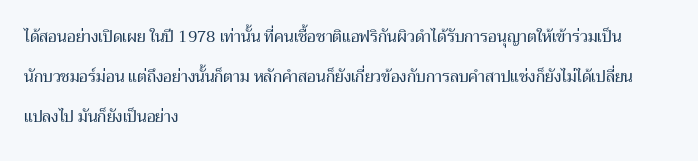ได้สอนอย่างเปิดเผย ในปี 1978 เท่านั้น ที่คนเชื้อชาติแอฟริกันผิวดำได้รับการอนุญาตให้เข้าร่วมเป็นนักบวชมอร์ม่อน แต่ถึงอย่างนั้นก็ตาม หลักคำสอนก็ยังเกี่ยวข้องกับการลบคำสาปแช่งก็ยังไม่ได้เปลี่ยนแปลงไป มันก็ยังเป็นอย่าง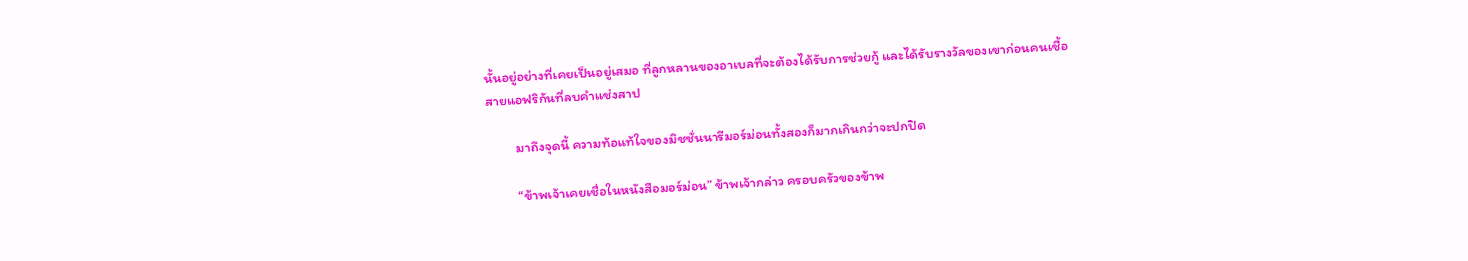นั้นอยู่อย่างที่เคยเป็นอยู่เสมอ ที่ลูกหลานของอาเบลที่จะต้องได้รับการช่วยกู้ และได้รับรางวัลของเขาก่อนคนเชื้อสายแอฟริกันที่ลบคำแช่งสาป

         มาถึงจุดนี้ ความท้อแท้ใจของมิชชั่นนารีมอร์ม่อนทั้งสองก็มากเกินกว่าจะปกปิด

         “ข้าพเจ้าเคยเชื่อในหนังสือมอร์ม่อน” ข้าพเจ้ากล่าว ครอบครัวของข้าพ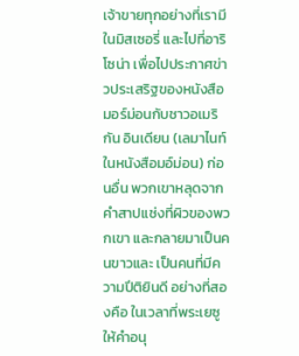เจ้าขายทุกอย่างที่เรามีในมิสเซอรี่ และไปที่อาริโซน่า เพื่อไปประกาศข่าวประเสริฐของหนังสือมอร์ม่อนกับชาวอเมริกัน อินเดียน (เลมาไนท์ ในหนังสือมอ์ม่อน) ก่อนอื่น พวกเขาหลุดจากคำสาปแช่งที่ผิวของพวกเขา และกลายมาเป็นคนขาวและ เป็นคนที่มีความปีติยินดี อย่างที่สองคือ ในเวลาที่พระเยซูให้คำอนุ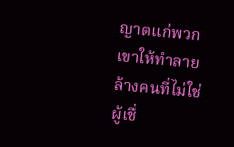ญาตแก่พวกเขาให้ทำลายล้างคนที่ไม่ใช่ผู้เชื่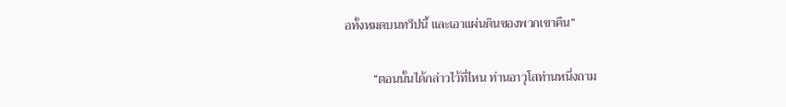อทั้งหมดบนทวีปนี้ และเอาแผ่นดินของพวกเขาคืน”

         “ตอนนั้นได้กล่าวไว้ที่ไหน ท่านอาวุโสท่านหนึ่งถาม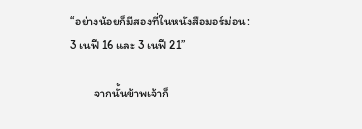“อย่างน้อยก็มีสองที่ในหนังสือมอร์ม่อน: 3 เนฟี 16 และ 3 เนฟี 21”

         จากนั้นข้าพเจ้าก็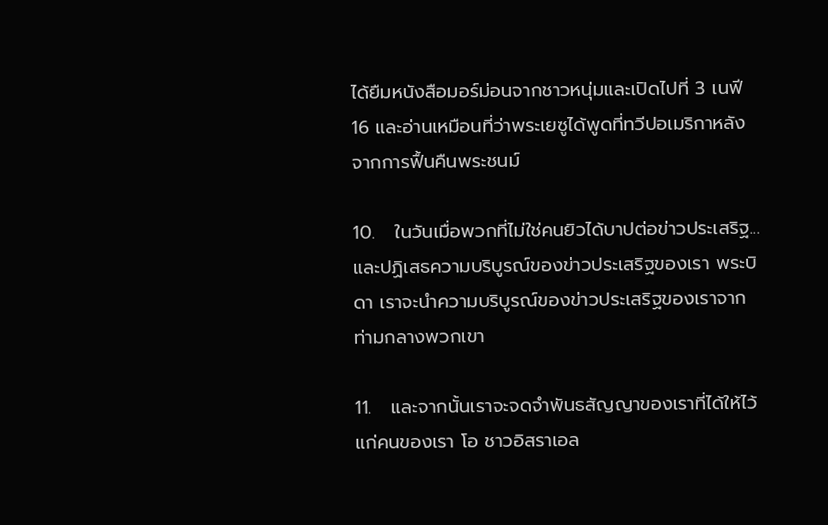ได้ยืมหนังสือมอร์ม่อนจากชาวหนุ่มและเปิดไปที่ 3 เนฟี 16 และอ่านเหมือนที่ว่าพระเยซูได้พูดที่ทวีปอเมริกาหลังจากการฟื้นคืนพระชนม์

10.   ในวันเมื่อพวกที่ไม่ใช่คนยิวได้บาปต่อข่าวประเสริฐ...และปฏิเสธความบริบูรณ์ของข่าวประเสริฐของเรา พระบิดา เราจะนำความบริบูรณ์ของข่าวประเสริฐของเราจากท่ามกลางพวกเขา

11.   และจากนั้นเราจะจดจำพันธสัญญาของเราที่ได้ให้ไว้แก่คนของเรา โอ ชาวอิสราเอล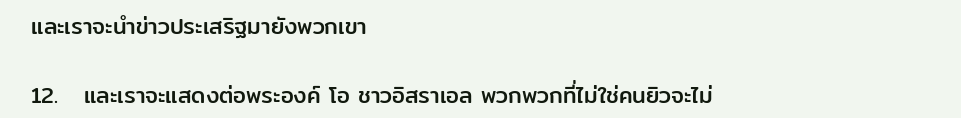และเราจะนำข่าวประเสริฐมายังพวกเขา

12.   และเราจะแสดงต่อพระองค์ โอ ชาวอิสราเอล พวกพวกที่ไม่ใช่คนยิวจะไม่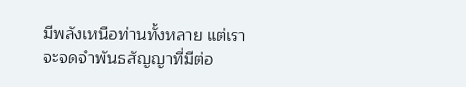มีพลังเหนือท่านทั้งหลาย แต่เราจะจดจำพันธสัญญาที่มีต่อ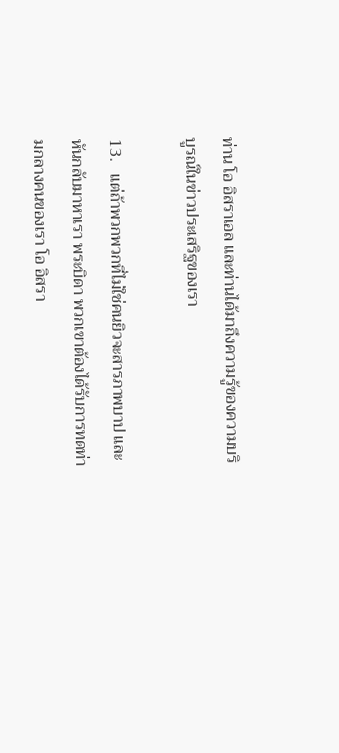ท่าน โอ อิสราเอล และท่านได้มาถึงความรู้ของความบริบูรณ์ในข่าวประเสริฐของเรา

13.   แต่ถ้าพวกพวกที่ไม่ใช่คนยิวจะสารภาพบาป และหันกลับมาหาเรา พระบิดา พวกเขาต้องได้รับการทดท่ามกลางคนของเรา โอ อิสรา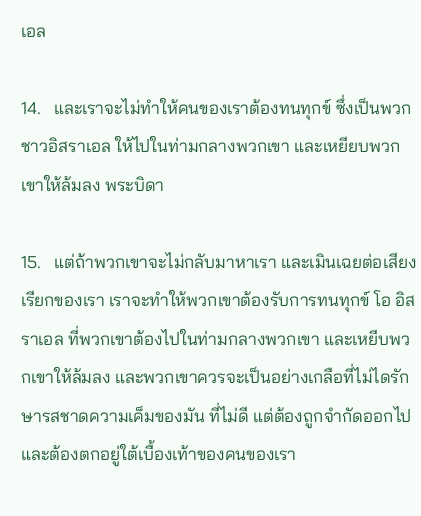เอล

14.   และเราจะไม่ทำให้คนของเราต้องทนทุกข์ ซึ่งเป็นพวกชาวอิสราเอล ให้ไปในท่ามกลางพวกเขา และเหยียบพวกเขาให้ล้มลง พระบิดา

15.   แต่ถ้าพวกเขาจะไม่กลับมาหาเรา และเมินเฉยต่อเสียงเรียกของเรา เราจะทำให้พวกเขาต้องรับการทนทุกข์ โอ อิสราเอล ที่พวกเขาต้องไปในท่ามกลางพวกเขา และเหยีบพวกเขาให้ล้มลง และพวกเขาควรจะเป็นอย่างเกลือที่ไม่ไดรักษารสชาดความเค็มของมัน ที่ไม่ดี แต่ต้องถูกจำกัดออกไป และต้องตกอยู่ใต้เบื้องเท้าของคนของเรา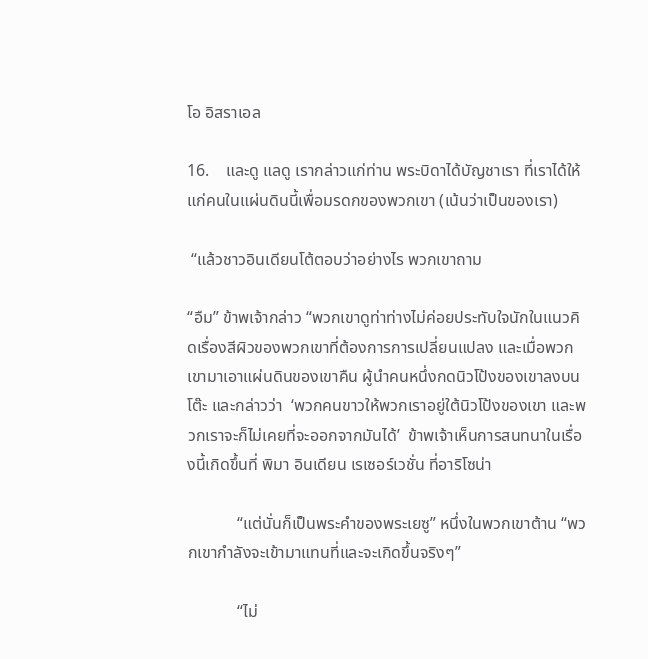โอ อิสราเอล

16.    และดู แลดู เรากล่าวแก่ท่าน พระบิดาได้บัญชาเรา ที่เราได้ให้แก่คนในแผ่นดินนี้เพื่อมรดกของพวกเขา (เน้นว่าเป็นของเรา)

 “แล้วชาวอินเดียนโต้ตอบว่าอย่างไร พวกเขาถาม

“อืม” ข้าพเจ้ากล่าว “พวกเขาดูท่าท่างไม่ค่อยประทับใจนักในแนวคิดเรื่องสีผิวของพวกเขาที่ต้องการการเปลี่ยนแปลง และเมื่อพวกเขามาเอาแผ่นดินของเขาคืน ผู้นำคนหนึ่งกดนิวโป้งของเขาลงบนโต๊ะ และกล่าวว่า  ‘พวกคนขาวให้พวกเราอยู่ใต้นิวโป้งของเขา และพวกเราจะก็ไม่เคยที่จะออกจากมันได้’  ข้าพเจ้าเห็นการสนทนาในเรื่องนี้เกิดขึ้นที่ พิมา อินเดียน เรเซอร์เวชั่น ที่อาริโซน่า

            “แต่นั่นก็เป็นพระคำของพระเยซู” หนึ่งในพวกเขาต้าน “พวกเขากำลังจะเข้ามาแทนที่และจะเกิดขึ้นจริงๆ”

            “ไม่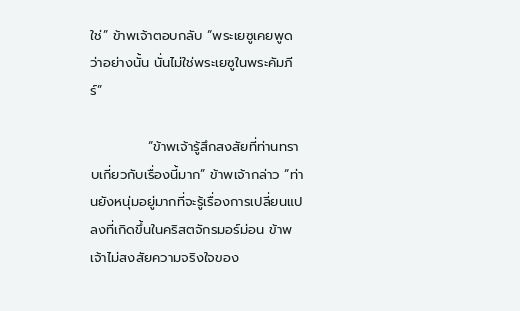ใช่” ข้าพเจ้าตอบกลับ “พระเยซูเคยพูดว่าอย่างนั้น นั่นไม่ใช่พระเยซูในพระคัมภีร์”

            “ข้าพเจ้ารู้สึกสงสัยที่ท่านทราบเกี่ยวกับเรื่องนี้มาก” ข้าพเจ้ากล่าว “ท่านยังหนุ่มอยู่มากที่จะรู้เรื่องการเปลี่ยนแปลงที่เกิดขึ้นในคริสตจักรมอร์ม่อน ข้าพเจ้าไม่สงสัยความจริงใจของ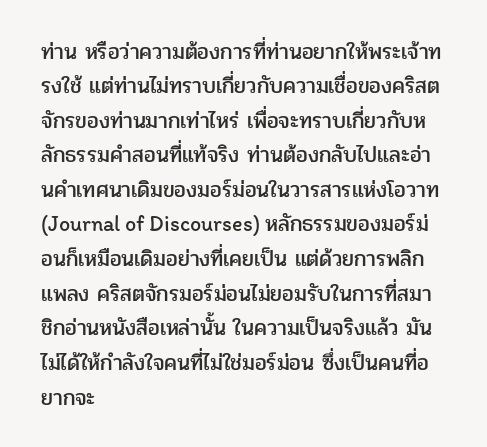ท่าน หรือว่าความต้องการที่ท่านอยากให้พระเจ้าทรงใช้ แต่ท่านไม่ทราบเกี่ยวกับความเชื่อของคริสตจักรของท่านมากเท่าไหร่ เพื่อจะทราบเกี่ยวกับหลักธรรมคำสอนที่แท้จริง ท่านต้องกลับไปและอ่านคำเทศนาเดิมของมอร์ม่อนในวารสารแห่งโอวาท (Journal of Discourses) หลักธรรมของมอร์ม่อนก็เหมือนเดิมอย่างที่เคยเป็น แต่ด้วยการพลิกแพลง คริสตจักรมอร์ม่อนไม่ยอมรับในการที่สมาชิกอ่านหนังสือเหล่านั้น ในความเป็นจริงแล้ว มันไม่ได้ให้กำลังใจคนที่ไม่ใช่มอร์ม่อน ซึ่งเป็นคนที่อยากจะ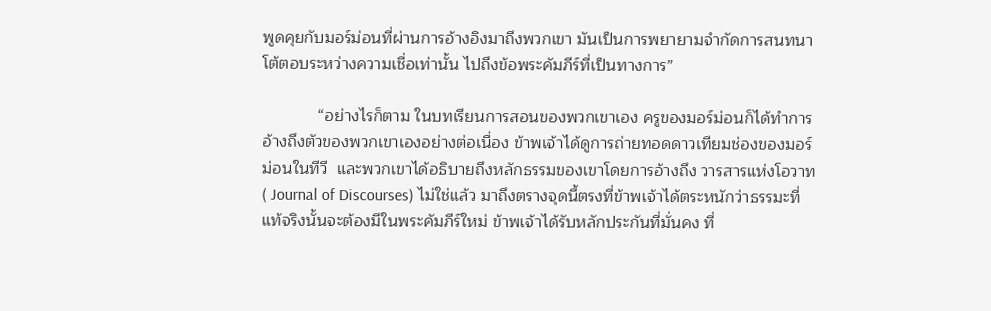พูดคุยกับมอร์ม่อนที่ผ่านการอ้างอิงมาถึงพวกเขา มันเป็นการพยายามจำกัดการสนทนาโต้ตอบระหว่างความเชื่อเท่านั้น ไปถึงข้อพระคัมภีร์ที่เป็นทางการ”

            “อย่างไรก็ตาม ในบทเรียนการสอนของพวกเขาเอง ครูของมอร์ม่อนก็ได้ทำการอ้างถึงตัวของพวกเขาเองอย่างต่อเนื่อง ข้าพเจ้าได้ดูการถ่ายทอดดาวเทียมช่องของมอร์ม่อนในทีวี  และพวกเขาได้อธิบายถึงหลักธรรมของเขาโดยการอ้างถึง วารสารแห่งโอวาท ( Journal of Discourses) ไม่ใช่แล้ว มาถึงตรางจุดนี้ตรงที่ข้าพเจ้าได้ตระหนักว่าธรรมะที่แท้จริงนั้นจะต้องมีในพระคัมภีร์ใหม่ ข้าพเจ้าได้รับหลักประกันที่มั่นคง ที่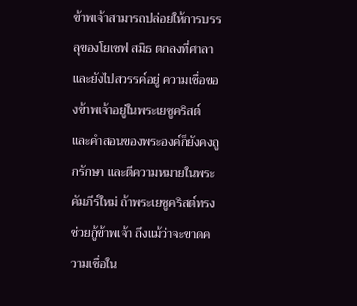ข้าพเจ้าสามารถปล่อยให้การบรรลุของโยเซฟ สมิธ ตกลงที่ศาลา และยังไปสวรรค์อยู่ ความเชื่อของข้าพเจ้าอยู่ในพระเยซูคริสต์ และคำสอนของพระองค์ก็ยังคงถูกรักษา และตีความหมายในพระคัมภีร์ใหม่ ถ้าพระเยซูคริสต์ทรงช่วยกู้ข้าพเจ้า ถึงแม้ว่าจะขาดความเชื่อใน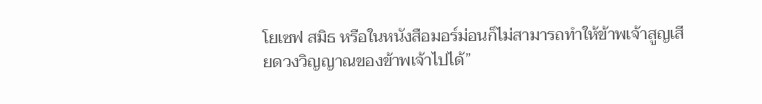โยเซฟ สมิธ หรือในหนังสือมอร์ม่อนก็ไม่สามารถทำให้ข้าพเจ้าสูญเสียดวงวิญญาณของข้าพเจ้าไปได้”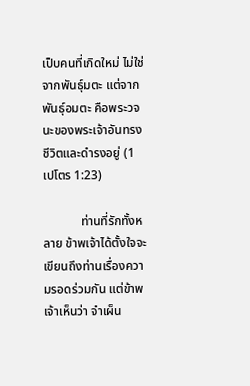เป็บคนที่เกิดใหม่ ไม่ใช่จากพันธุ์มตะ แต่จากพันธุ์อมตะ คือพระวจนะของพระเจ้าอันทรงชีวิตและดำรงอยู่ (1 เปโตร 1:23)

            ท่านที่รักทั้งหลาย ข้าพเจ้าได้ตั้งใจจะเขียนถึงท่านเรื่องความรอดร่วมกัน แต่ข้าพเจ้าเห็นว่า จำเผ็น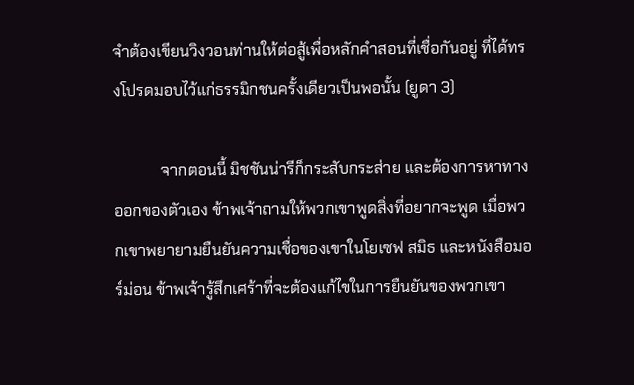จำต้องเขียนวิงวอนท่านให้ต่อสู้เพื่อหลักคำสอนที่เชื่อกันอยู่ ที่ได้ทรงโปรดมอบไว้แก่ธรรมิกชนครั้งเดียวเป็นพอนั้น (ยูดา 3)

            จากตอนนี้ มิชชันน่ารีก็กระสับกระส่าย และต้องการหาทางออกของตัวเอง ข้าพเจ้าถามให้พวกเขาพูดสิ่งที่อยากจะพูด เมื่อพวกเขาพยายามยืนยันความเชื่อของเขาในโยเซฟ สมิธ และหนังสือมอร์ม่อน ข้าพเจ้ารู้สึกเศร้าที่จะต้องแก้ไขในการยืนยันของพวกเขา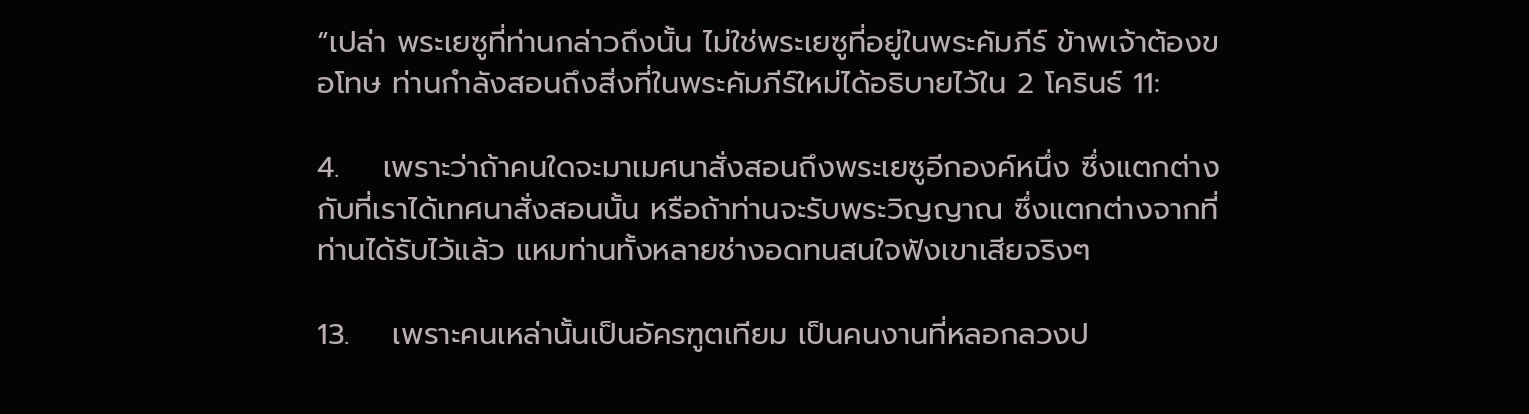“เปล่า พระเยซูที่ท่านกล่าวถึงนั้น ไม่ใช่พระเยซูที่อยู่ในพระคัมภีร์ ข้าพเจ้าต้องขอโทษ ท่านกำลังสอนถึงสิ่งที่ในพระคัมภีร์ใหม่ได้อธิบายไว้ใน 2 โครินธ์ 11:

4.    เพราะว่าถ้าคนใดจะมาเมศนาสั่งสอนถึงพระเยซูอีกองค์หนึ่ง ซึ่งแตกต่างกับที่เราได้เทศนาสั่งสอนนั้น หรือถ้าท่านจะรับพระวิญญาณ ซึ่งแตกต่างจากที่ท่านได้รับไว้แล้ว แหมท่านทั้งหลายช่างอดทนสนใจฟังเขาเสียจริงๆ

13.    เพราะคนเหล่านั้นเป็นอัครฑูตเทียม เป็นคนงานที่หลอกลวงป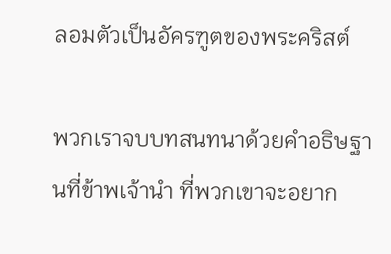ลอมตัวเป็นอัครฑูตของพระคริสต์

พวกเราจบบทสนทนาด้วยคำอธิษฐานที่ข้าพเจ้านำ ที่พวกเขาจะอยาก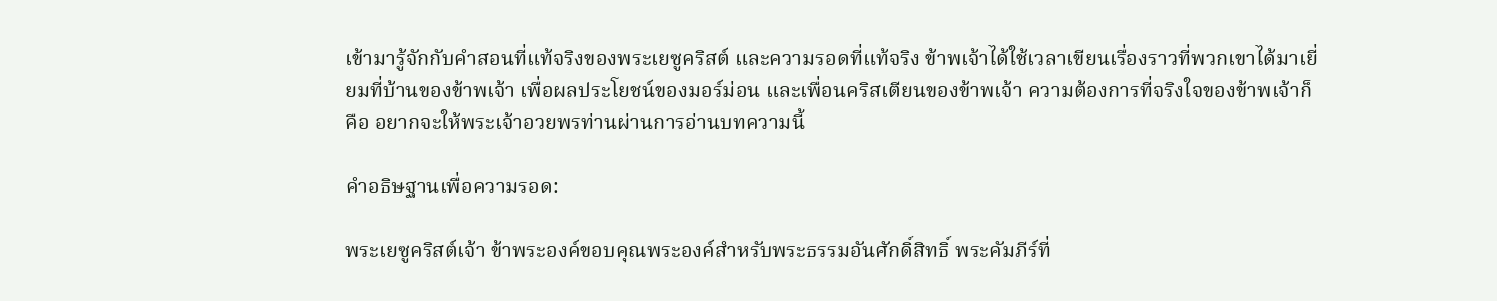เข้ามารู้จักกับคำสอนที่แท้จริงของพระเยซูคริสต์ และความรอดที่แท้จริง ข้าพเจ้าได้ใช้เวลาเขียนเรื่องราวที่พวกเขาได้มาเยี่ยมที่บ้านของข้าพเจ้า เพื่อผลประโยชน์ของมอร์ม่อน และเพื่อนคริสเตียนของข้าพเจ้า ความต้องการที่จริงใจของข้าพเจ้าก็คือ อยากจะให้พระเจ้าอวยพรท่านผ่านการอ่านบทความนี้

คำอธิษฐานเพื่อความรอด:

พระเยซูคริสต์เจ้า ข้าพระองค์ขอบคุณพระองค์สำหรับพระธรรมอันศักดิ์สิทธิ์ พระคัมภีร์ที่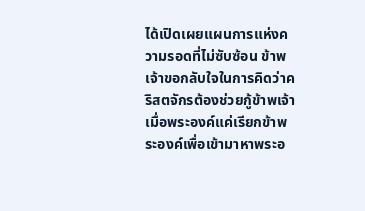ได้เปิดเผยแผนการแห่งความรอดที่ไม่ซับซ้อน ข้าพเจ้าขอกลับใจในการคิดว่าคริสตจักรต้องช่วยกู้ข้าพเจ้าเมื่อพระองค์แค่เรียกข้าพระองค์เพื่อเข้ามาหาพระอ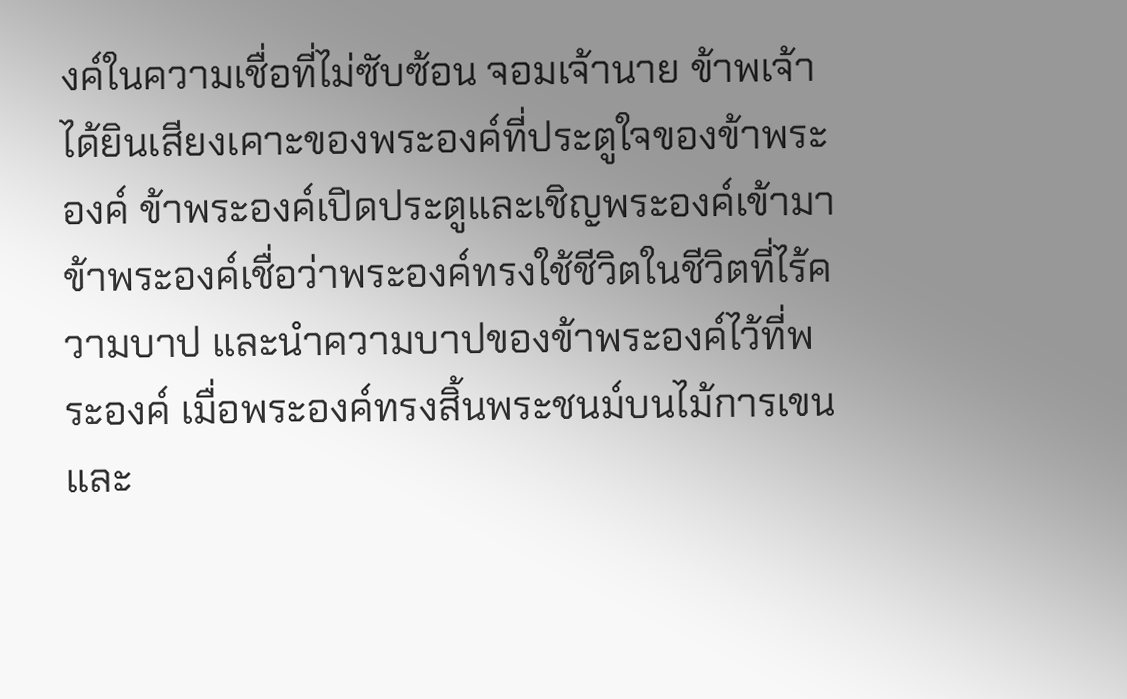งค์ในความเชื่อที่ไม่ซับซ้อน จอมเจ้านาย ข้าพเจ้าได้ยินเสียงเคาะของพระองค์ที่ประตูใจของข้าพระองค์ ข้าพระองค์เปิดประตูและเชิญพระองค์เข้ามา ข้าพระองค์เชื่อว่าพระองค์ทรงใช้ชีวิตในชีวิตที่ไร้ความบาป และนำความบาปของข้าพระองค์ไว้ที่พระองค์ เมื่อพระองค์ทรงสิ้นพระชนม์บนไม้การเขน และ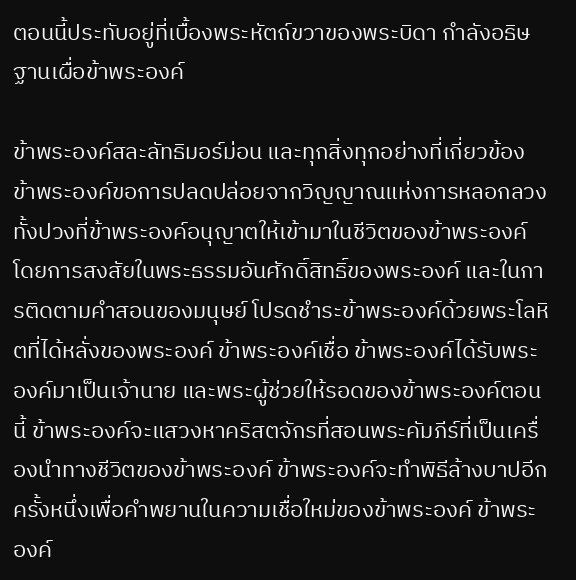ตอนนี้ประทับอยู่ที่เบื้องพระหัตถ์ขวาของพระบิดา กำลังอธิษฐานเผื่อข้าพระองค์

ข้าพระองค์สละลัทธิมอร์ม่อน และทุกสิ่งทุกอย่างที่เกี่ยวข้อง ข้าพระองค์ขอการปลดปล่อยจากวิญญาณแห่งการหลอกลวงทั้งปวงที่ข้าพระองค์อนุญาตให้เข้ามาในชีวิตของข้าพระองค์ โดยการสงสัยในพระธรรมอันศักดิ์สิทธิ์ของพระองค์ และในการติดตามคำสอนของมนุษย์ โปรดชำระข้าพระองค์ด้วยพระโลหิตที่ได้หลั่งของพระองค์ ข้าพระองค์เชื่อ ข้าพระองค์ได้รับพระองค์มาเป็นเจ้านาย และพระผู้ช่วยให้รอดของข้าพระองค์ตอนนี้ ข้าพระองค์จะแสวงหาคริสตจักรที่สอนพระคัมภีร์ที่เป็นเครื่องนำทางชีวิตของข้าพระองค์ ข้าพระองค์จะทำพิธีล้างบาปอีกครั้งหนึ่งเพื่อคำพยานในความเชื่อใหม่ของข้าพระองค์ ข้าพระองค์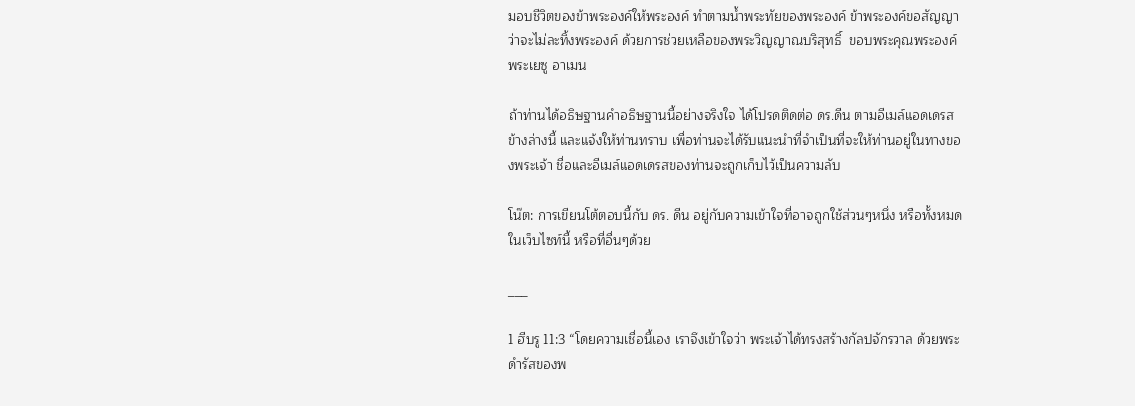มอบชีวิตของข้าพระองค์ให้พระองค์ ทำตามน้ำพระทัยของพระองค์ ข้าพระองค์ขอสัญญาว่าจะไม่ละทิ้งพระองค์ ด้วยการช่วยเหลือของพระวิญญาณบริสุทธิ์  ขอบพระคุณพระองค์ พระเยซู อาเมน

ถ้าท่านได้อธิษฐานคำอธิษฐานนี้อย่างจริงใจ ได้โปรดติดต่อ ดร.ดีน ตามอีเมล์แอดเดรสข้างล่างนี้ และแจ้งให้ท่านทราบ เพื่อท่านจะได้รับแนะนำที่จำเป็นที่จะให้ท่านอยู่ในทางของพระเจ้า ชื่อและอีเมล์แอดเดรสของท่านจะถูกเก็บไว้เป็นความลับ

โน๊ต: การเขียนโต้ตอบนี้กับ ดร. ดีน อยู่กับความเข้าใจที่อาจถูกใช้ส่วนๆหนึ่ง หรือทั้งหมดในเว็บไซท์นี้ หรือที่อื่นๆด้วย

___

1 ฮีบรู 11:3 “โดยความเชื่อนี้เอง เราจึงเข้าใจว่า พระเจ้าได้ทรงสร้างกัลปจักรวาล ด้วยพระดำรัสของพ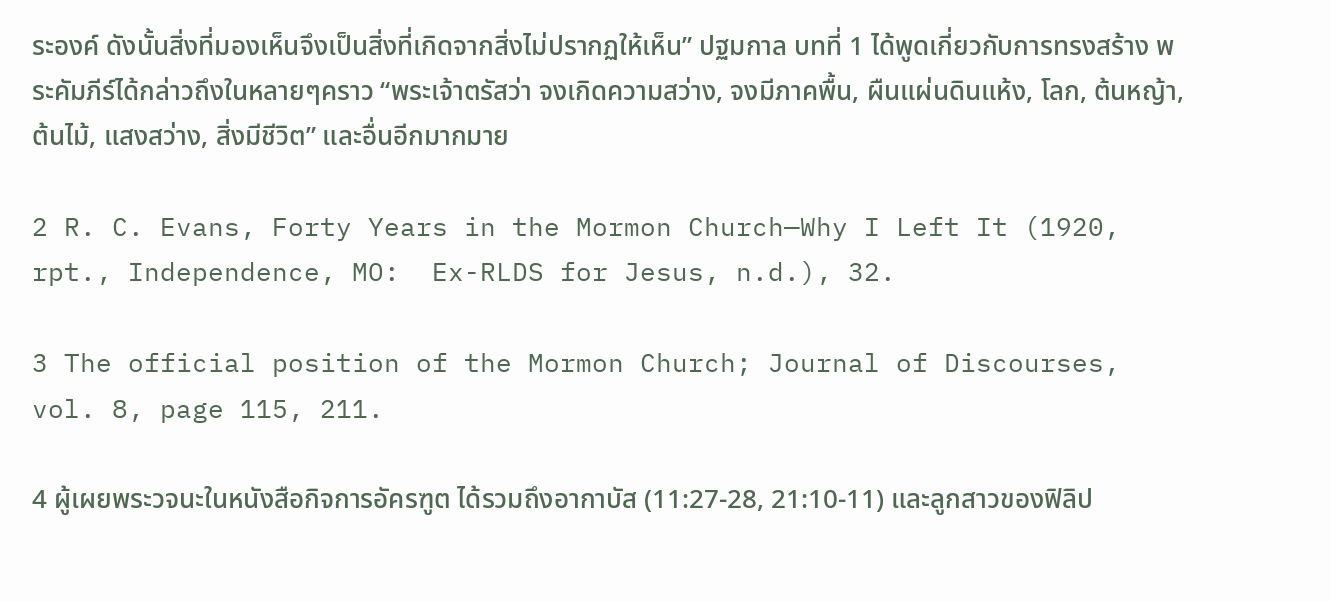ระองค์ ดังนั้นสิ่งที่มองเห็นจึงเป็นสิ่งที่เกิดจากสิ่งไม่ปรากฏให้เห็น” ปฐมกาล บทที่ 1 ได้พูดเกี่ยวกับการทรงสร้าง พระคัมภีร์ได้กล่าวถึงในหลายๆคราว “พระเจ้าตรัสว่า จงเกิดความสว่าง, จงมีภาคพื้น, ผืนแผ่นดินแห้ง, โลก, ต้นหญ้า, ต้นไม้, แสงสว่าง, สิ่งมีชีวิต” และอื่นอีกมากมาย

2 R. C. Evans, Forty Years in the Mormon Church—Why I Left It (1920, rpt., Independence, MO:  Ex-RLDS for Jesus, n.d.), 32.

3 The official position of the Mormon Church; Journal of Discourses, vol. 8, page 115, 211.

4 ผู้เผยพระวจนะในหนังสือกิจการอัครฑูต ได้รวมถึงอากาบัส (11:27-28, 21:10-11) และลูกสาวของฟิลิป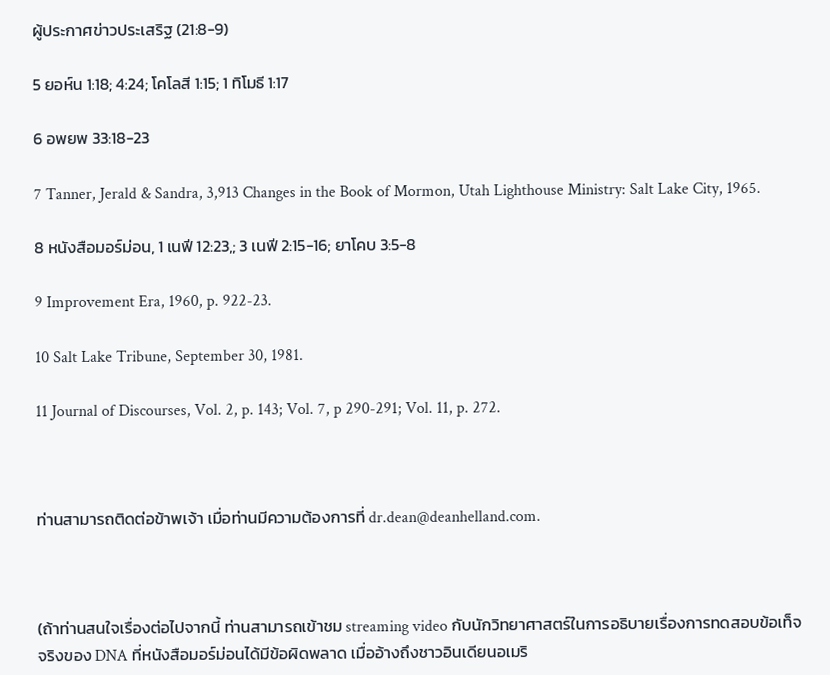ผู้ประกาศข่าวประเสริฐ (21:8-9)

5 ยอห์น 1:18; 4:24; โคโลสี 1:15; 1 ทิโมธี 1:17

6 อพยพ 33:18-23

7 Tanner, Jerald & Sandra, 3,913 Changes in the Book of Mormon, Utah Lighthouse Ministry: Salt Lake City, 1965.

8 หนังสือมอร์ม่อน, 1 เนฟี 12:23,; 3 เนฟี 2:15-16; ยาโคบ 3:5-8

9 Improvement Era, 1960, p. 922-23.

10 Salt Lake Tribune, September 30, 1981.

11 Journal of Discourses, Vol. 2, p. 143; Vol. 7, p 290-291; Vol. 11, p. 272.



ท่านสามารถติดต่อข้าพเจ้า เมื่อท่านมีความต้องการที่ dr.dean@deanhelland.com.



(ถ้าท่านสนใจเรื่องต่อไปจากนี้ ท่านสามารถเข้าชม streaming video กับนักวิทยาศาสตร์ในการอธิบายเรื่องการทดสอบข้อเท็จจริงของ DNA ที่หนังสือมอร์ม่อนได้มีข้อผิดพลาด เมื่ออ้างถึงชาวอินเดียนอเมริ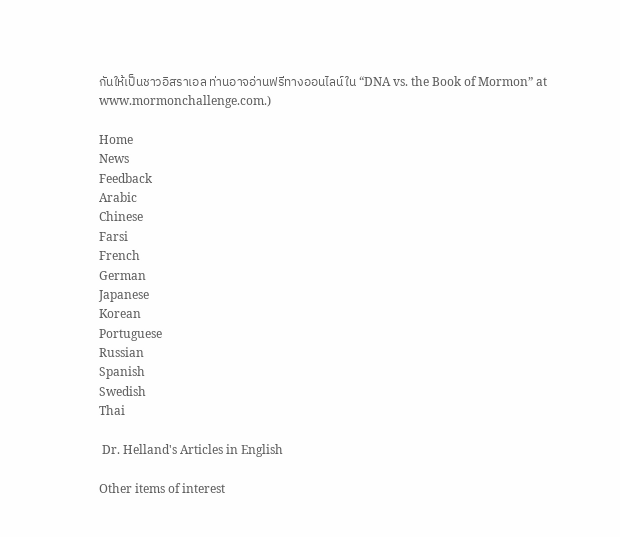กันให้เป็นชาวอิสราเอล ท่านอาจอ่านฟรีทางออนไลน์ใน “DNA vs. the Book of Mormon” at  www.mormonchallenge.com.)

Home
News
Feedback
Arabic
Chinese
Farsi
French
German
Japanese
Korean
Portuguese
Russian
Spanish
Swedish
Thai

 Dr. Helland's Articles in English

Other items of interest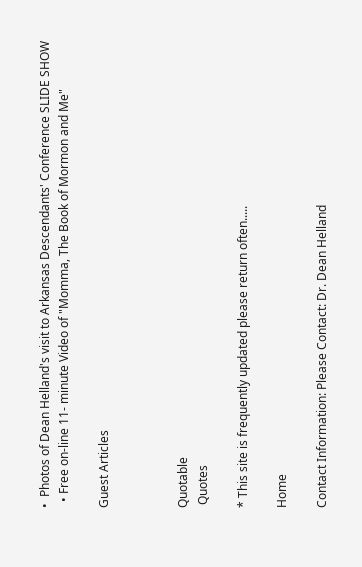•  Photos of Dean Helland's visit to Arkansas Descendants' Conference SLIDE SHOW
  • Free on-line 11- minute Video of "Momma, The Book of Mormon and Me"

Guest Articles



Quotable
 Quotes

* This site is frequently updated please return often.....

Home

Contact Information: Please Contact: Dr. Dean Helland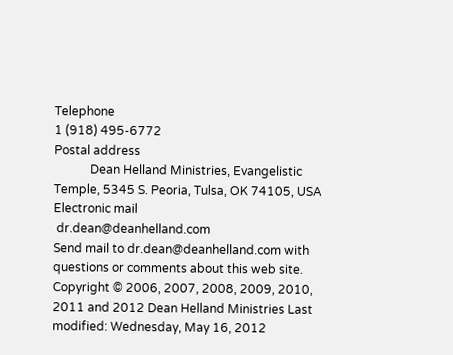Telephone
1 (918) 495-6772
Postal address
            Dean Helland Ministries, Evangelistic Temple, 5345 S. Peoria, Tulsa, OK 74105, USA
Electronic mail
 dr.dean@deanhelland.com
Send mail to dr.dean@deanhelland.com with questions or comments about this web site.
Copyright © 2006, 2007, 2008, 2009, 2010, 2011 and 2012 Dean Helland Ministries Last modified: Wednesday, May 16, 2012